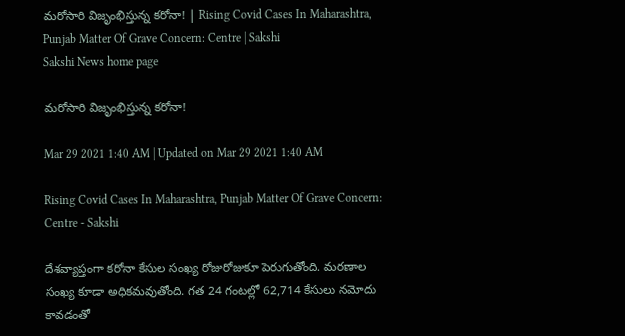మరోసారి విజృంభిస్తున్న కరోనా! | Rising Covid Cases In Maharashtra, Punjab Matter Of Grave Concern: Centre | Sakshi
Sakshi News home page

మరోసారి విజృంభిస్తున్న కరోనా!

Mar 29 2021 1:40 AM | Updated on Mar 29 2021 1:40 AM

Rising Covid Cases In Maharashtra, Punjab Matter Of Grave Concern: Centre - Sakshi

దేశవ్యాప్తంగా కరోనా కేసుల సంఖ్య రోజురోజుకూ పెరుగుతోంది. మరణాల సంఖ్య కూడా అధికమవుతోంది. గత 24 గంటల్లో 62,714 కేసులు నమోదు కావడంతో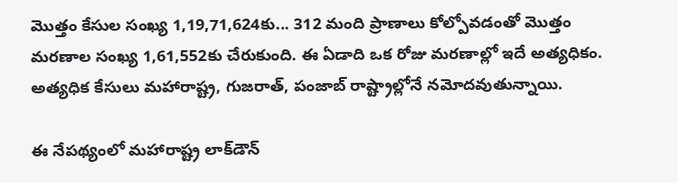మొత్తం కేసుల సంఖ్య 1,19,71,624కు... 312 మంది ప్రాణాలు కోల్పోవడంతో మొత్తం మరణాల సంఖ్య 1,61,552కు చేరుకుంది. ఈ ఏడాది ఒక రోజు మరణాల్లో ఇదే అత్యధికం. అత్యధిక కేసులు మహారాష్ట్ర, గుజరాత్, పంజాబ్‌ రాష్ట్రాల్లోనే నమోదవుతున్నాయి.

ఈ నేపథ్యంలో మహారాష్ట్ర లాక్‌డౌన్‌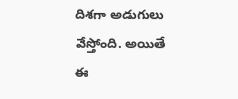దిశగా అడుగులు వేస్తోంది. అయితే ఈ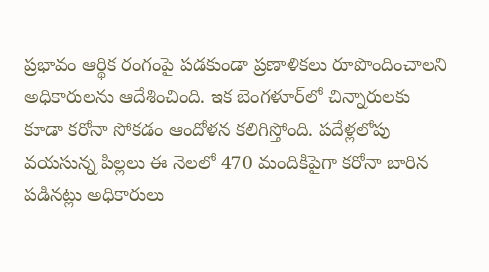ప్రభావం ఆర్థిక రంగంపై పడకుండా ప్రణాళికలు రూపొందించాలని అధికారులను ఆదేశించింది. ఇక బెంగళూర్‌లో చిన్నారులకు కూడా కరోనా సోకడం ఆందోళన కలిగిస్తోంది. పదేళ్లలోపు వయసున్న పిల్లలు ఈ నెలలో 470 మందికిపైగా కరోనా బారిన పడినట్లు అధికారులు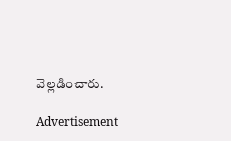వెల్లడించారు.

Advertisement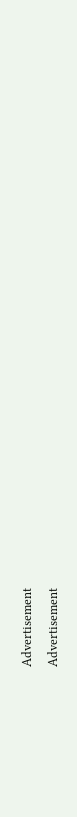Advertisement
Advertisement